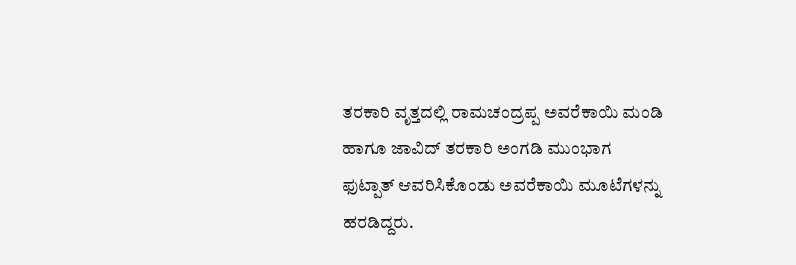ತರಕಾರಿ ವೃತ್ತದಲ್ಲಿ ರಾಮಚಂದ್ರಪ್ಪ ಅವರೆಕಾಯಿ ಮಂಡಿ ಹಾಗೂ ಜಾವಿದ್ ತರಕಾರಿ ಅಂಗಡಿ ಮುಂಭಾಗ ಫುಟ್ಪಾತ್ ಆವರಿಸಿಕೊಂಡು ಅವರೆಕಾಯಿ ಮೂಟೆಗಳನ್ನು ಹರಡಿದ್ದರು.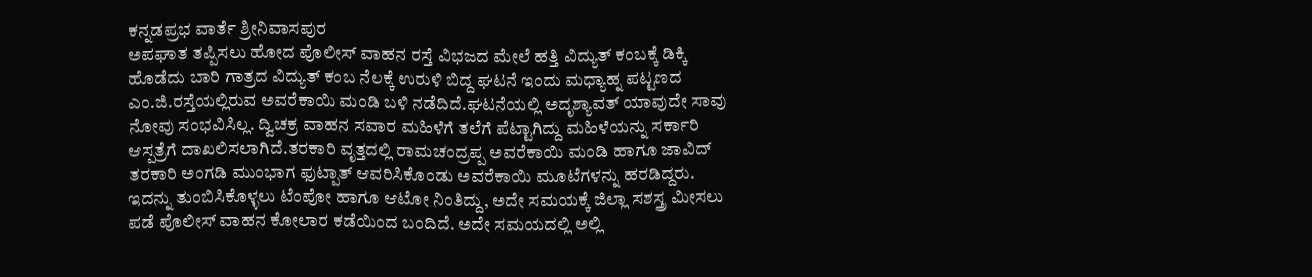ಕನ್ನಡಪ್ರಭ ವಾರ್ತೆ ಶ್ರೀನಿವಾಸಪುರ
ಅಪಘಾತ ತಪ್ಪಿಸಲು ಹೋದ ಪೊಲೀಸ್ ವಾಹನ ರಸ್ತೆ ವಿಭಜದ ಮೇಲೆ ಹತ್ತಿ ವಿದ್ಯುತ್ ಕಂಬಕ್ಕೆ ಡಿಕ್ಕಿ ಹೊಡೆದು ಬಾರಿ ಗಾತ್ರದ ವಿದ್ಯುತ್ ಕಂಬ ನೆಲಕ್ಕೆ ಉರುಳಿ ಬಿದ್ದ ಘಟನೆ ಇಂದು ಮಧ್ಯಾಹ್ನ ಪಟ್ಟಣದ ಎಂ.ಜಿ.ರಸ್ತೆಯಲ್ಲಿರುವ ಅವರೆಕಾಯಿ ಮಂಡಿ ಬಳಿ ನಡೆದಿದೆ.ಘಟನೆಯಲ್ಲಿ ಅದೃಶ್ಯಾವತ್ ಯಾವುದೇ ಸಾವು ನೋವು ಸಂಭವಿಸಿಲ್ಲ. ದ್ವಿಚಕ್ರ ವಾಹನ ಸವಾರ ಮಹಿಳೆಗೆ ತಲೆಗೆ ಪೆಟ್ಟಾಗಿದ್ದು ಮಹಿಳೆಯನ್ನು ಸರ್ಕಾರಿ ಆಸ್ಪತ್ರೆಗೆ ದಾಖಲಿಸಲಾಗಿದೆ.ತರಕಾರಿ ವೃತ್ತದಲ್ಲಿ ರಾಮಚಂದ್ರಪ್ಪ ಅವರೆಕಾಯಿ ಮಂಡಿ ಹಾಗೂ ಜಾವಿದ್ ತರಕಾರಿ ಅಂಗಡಿ ಮುಂಭಾಗ ಫುಟ್ಪಾತ್ ಆವರಿಸಿಕೊಂಡು ಅವರೆಕಾಯಿ ಮೂಟೆಗಳನ್ನು ಹರಡಿದ್ದರು. ಇದನ್ನು ತುಂಬಿಸಿಕೊಳ್ಳಲು ಟೆಂಪೋ ಹಾಗೂ ಆಟೋ ನಿಂತಿದ್ದು, ಅದೇ ಸಮಯಕ್ಕೆ ಜಿಲ್ಲಾ ಸಶಸ್ತ್ರ ಮೀಸಲು ಪಡೆ ಪೊಲೀಸ್ ವಾಹನ ಕೋಲಾರ ಕಡೆಯಿಂದ ಬಂದಿದೆ. ಅದೇ ಸಮಯದಲ್ಲಿ ಅಲ್ಲಿ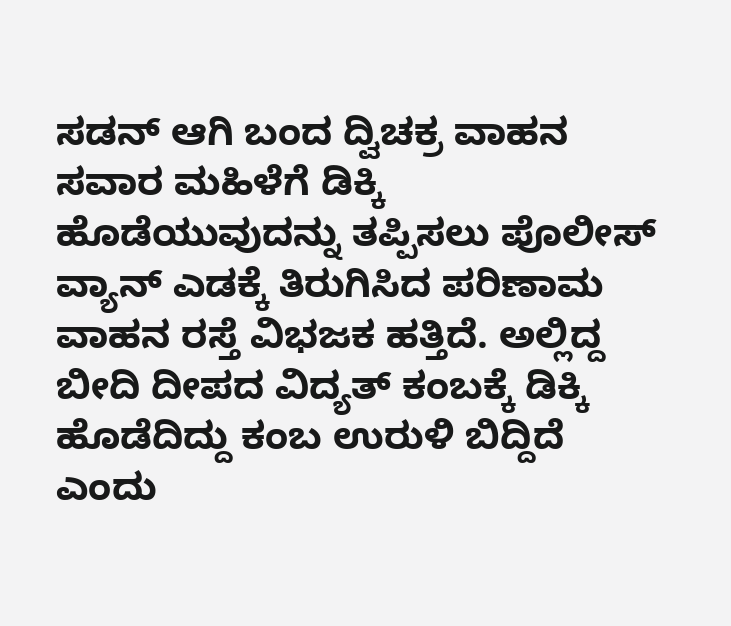ಸಡನ್ ಆಗಿ ಬಂದ ದ್ವಿಚಕ್ರ ವಾಹನ ಸವಾರ ಮಹಿಳೆಗೆ ಡಿಕ್ಕಿ ಹೊಡೆಯುವುದನ್ನು ತಪ್ಪಿಸಲು ಪೊಲೀಸ್ ವ್ಯಾನ್ ಎಡಕ್ಕೆ ತಿರುಗಿಸಿದ ಪರಿಣಾಮ ವಾಹನ ರಸ್ತೆ ವಿಭಜಕ ಹತ್ತಿದೆ. ಅಲ್ಲಿದ್ದ ಬೀದಿ ದೀಪದ ವಿದ್ಯತ್ ಕಂಬಕ್ಕೆ ಡಿಕ್ಕಿ ಹೊಡೆದಿದ್ದು ಕಂಬ ಉರುಳಿ ಬಿದ್ದಿದೆ ಎಂದು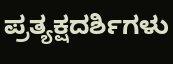ಪ್ರತ್ಯಕ್ಷದರ್ಶಿಗಳು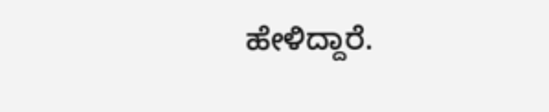ಹೇಳಿದ್ದಾರೆ.